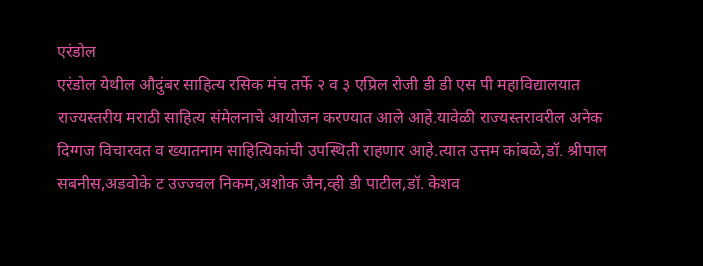एरंडोल
एरंडोल येथील औदुंबर साहित्य रसिक मंच तर्फे २ व ३ एप्रिल रोजी डी डी एस पी महाविद्यालयात राज्यस्तरीय मराठी साहित्य संमेलनाचे आयोजन करण्यात आले आहे.यावेळी राज्यस्तरावरील अनेक दिग्गज विचारवत व ख्यातनाम साहित्यिकांची उपस्थिती राहणार आहे.त्यात उत्तम कांबळे,डॉ. श्रीपाल सबनीस,अडवोके ट उज्ज्वल निकम,अशोक जैन,व्ही डी पाटील,डॉ. केशव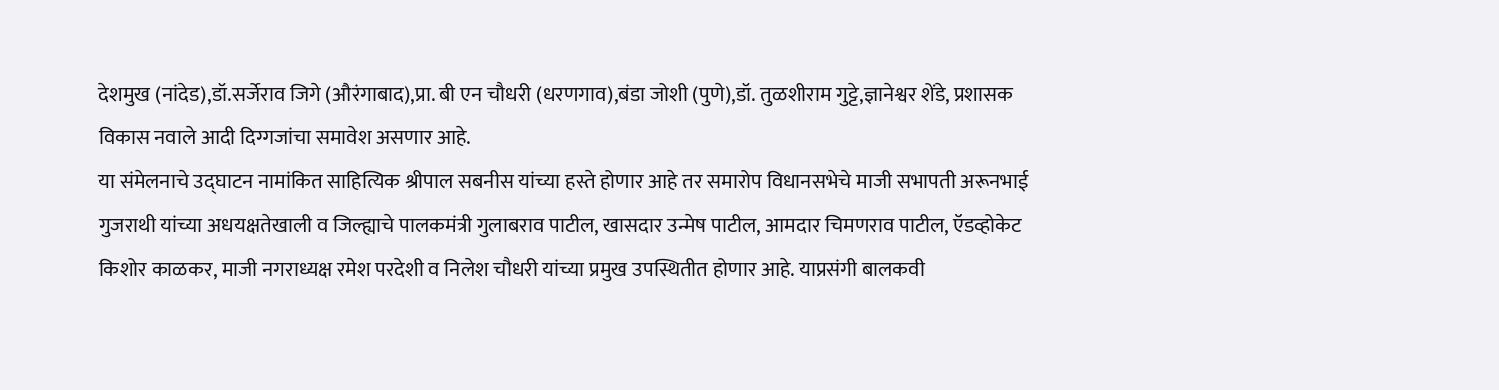देशमुख (नांदेड),डॉ.सर्जेराव जिगे (औरंगाबाद),प्रा. बी एन चौधरी (धरणगाव),बंडा जोशी (पुणे),डॉ. तुळशीराम गुट्टे,ज्ञानेश्वर शेंडे, प्रशासक विकास नवाले आदी दिग्गजांचा समावेश असणार आहे.
या संमेलनाचे उद्घाटन नामांकित साहित्यिक श्रीपाल सबनीस यांच्या हस्ते होणार आहे तर समारोप विधानसभेचे माजी सभापती अरूनभाई गुजराथी यांच्या अधयक्षतेखाली व जिल्ह्याचे पालकमंत्री गुलाबराव पाटील, खासदार उन्मेष पाटील, आमदार चिमणराव पाटील, ऍडव्होकेट किशोर काळकर, माजी नगराध्यक्ष रमेश परदेशी व निलेश चौधरी यांच्या प्रमुख उपस्थितीत होणार आहे. याप्रसंगी बालकवी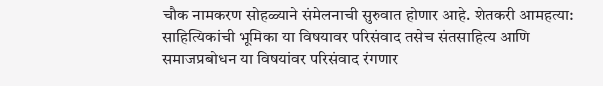चौक नामकरण सोहळ्याने संमेलनाची सुरुवात होणार आहे. शेतकरी आमहत्या: साहित्यिकांची भूमिका या विषयावर परिसंवाद तसेच संतसाहित्य आणि समाजप्रबोधन या विषयांवर परिसंवाद रंगणार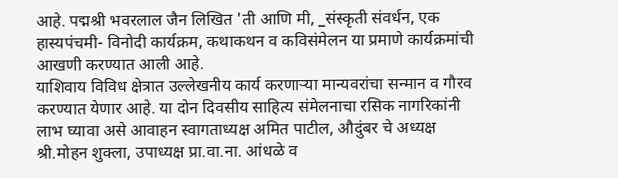आहे. पद्मश्री भवरलाल जैन लिखित 'ती आणि मी, _संस्कृती संवर्धन, एक हास्यपंचमी- विनोदी कार्यक्रम, कथाकथन व कविसंमेलन या प्रमाणे कार्यक्रमांची आखणी करण्यात आली आहे.
याशिवाय विविध क्षेत्रात उल्लेखनीय कार्य करणाऱ्या मान्यवरांचा सन्मान व गौरव करण्यात येणार आहे. या दोन दिवसीय साहित्य संमेलनाचा रसिक नागरिकांनी लाभ घ्यावा असे आवाहन स्वागताध्यक्ष अमित पाटील, औदुंबर चे अध्यक्ष श्री.मोहन शुक्ला, उपाध्यक्ष प्रा.वा.ना. आंधळे व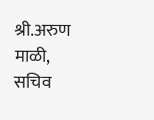श्री.अरुण माळी, सचिव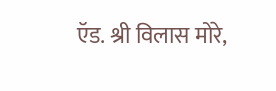ऍड. श्री विलास मोरे,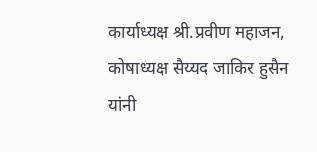कार्याध्यक्ष श्री.प्रवीण महाजन, कोषाध्यक्ष सैय्यद जाकिर हुसैन यांनी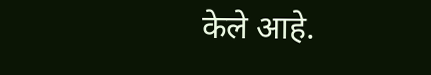केले आहे.